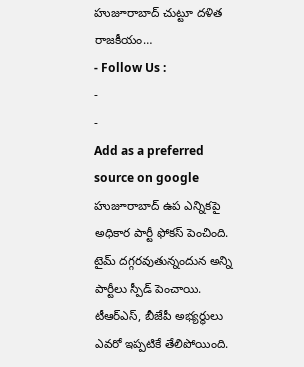హుజూరాబాద్ చుట్టూ దళిత రాజకీయం…
- Follow Us :
-
-
Add as a preferred
source on google
హుజూరాబాద్ ఉప ఎన్నికపై అధికార పార్టీ ఫోకస్ పెంచింది. టైమ్ దగ్గరవుతున్నందున అన్ని పార్టీలు స్పీడ్ పెంచాయి. టీఆర్ఎస్, బీజేపీ అభ్యర్థులు ఎవరో ఇప్పటికే తేలిపోయింది.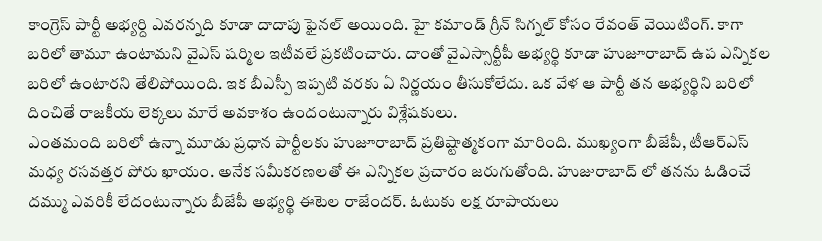కాంగ్రెస్ పార్టీ అభ్యర్ది ఎవరన్నది కూడా దాదాపు ఫైనల్ అయింది. హై కమాండ్ గ్రీన్ సిగ్నల్ కోసం రేవంత్ వెయిటింగ్. కాగా బరిలో తామూ ఉంటామని వైఎస్ షర్మిల ఇటీవలే ప్రకటించారు. దాంతో వైఎస్సార్టీపీ అభ్యర్థి కూడా హుజూరాబాద్ ఉప ఎన్నికల బరిలో ఉంటారని తేలిపోయింది. ఇక బీఎస్పీ ఇప్పటి వరకు ఏ నిర్ణయం తీసుకోలేదు. ఒక వేళ ఆ పార్టీ తన అభ్యర్థిని బరిలో దించితే రాజకీయ లెక్కలు మారే అవకాశం ఉందంటున్నారు విశ్లేషకులు.
ఎంతమంది బరిలో ఉన్నా మూడు ప్రధాన పార్టీలకు హుజూరాబాద్ ప్రతిష్టాత్మకంగా మారింది. ముఖ్యంగా బీజేపీ, టీఆర్ఎస్ మధ్య రసవత్తర పోరు ఖాయం. అనేక సమీకరణలతో ఈ ఎన్నికల ప్రచారం జరుగుతోంది. హుజురాబాద్ లో తనను ఓడించే దమ్ము ఎవరికీ లేదంటున్నారు బీజేపీ అభ్యర్థి ఈటెల రాజేందర్. ఓటుకు లక్ష రూపాయలు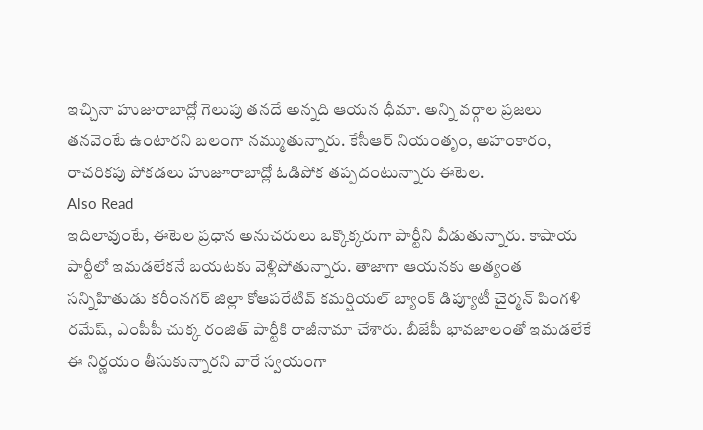ఇచ్చినా హుజురాబాద్లో గెలుపు తనదే అన్నది ఆయన ధీమా. అన్ని వర్గాల ప్రజలు తనవెంటే ఉంటారని బలంగా నమ్ముతున్నారు. కేసీఆర్ నియంతృం, అహంకారం, రాచరికపు పోకడలు హుజూరాబాద్లో ఓడిపోక తప్పదంటున్నారు ఈటెల.
Also Read
ఇదిలావుంటే, ఈటెల ప్రధాన అనుచరులు ఒక్కొక్కరుగా పార్టీని వీడుతున్నారు. కాషాయ పార్టీలో ఇమడలేకనే బయటకు వెళ్లిపోతున్నారు. తాజాగా ఆయనకు అత్యంత సన్నిహితుడు కరీంనగర్ జిల్లా కోఆపరేటివ్ కమర్షియల్ బ్యాంక్ డిప్యూటీ చైర్మన్ పింగళి రమేష్, ఎంపీపీ చుక్క రంజిత్ పార్టీకి రాజీనామా చేశారు. బీజేపీ భావజాలంతో ఇమడలేకే ఈ నిర్ణయం తీసుకున్నారని వారే స్వయంగా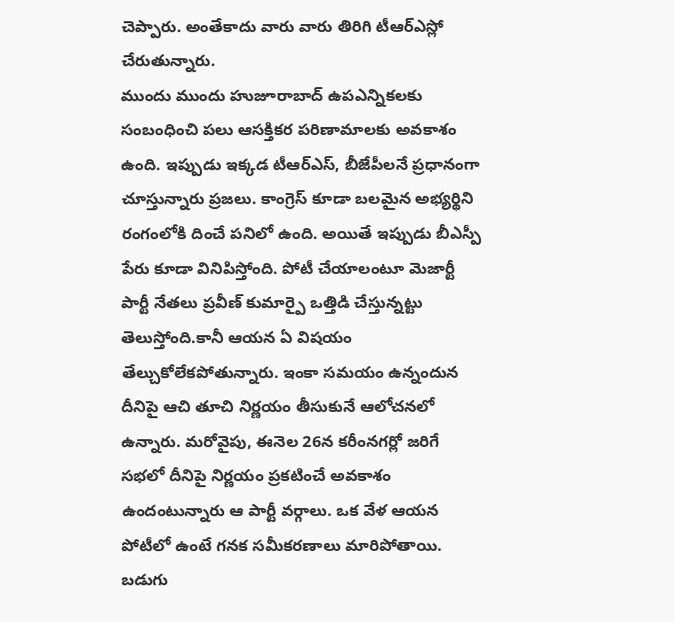చెప్పారు. అంతేకాదు వారు వారు తిరిగి టీఆర్ఎస్లో చేరుతున్నారు.
ముందు ముందు హుజూరాబాద్ ఉపఎన్నికలకు సంబంధించి పలు ఆసక్తికర పరిణామాలకు అవకాశం ఉంది. ఇప్పుడు ఇక్కడ టీఆర్ఎస్, బీజేపీలనే ప్రధానంగా చూస్తున్నారు ప్రజలు. కాంగ్రెస్ కూడా బలమైన అభ్యర్థిని రంగంలోకి దించే పనిలో ఉంది. అయితే ఇప్పుడు బీఎస్పీ పేరు కూడా వినిపిస్తోంది. పోటీ చేయాలంటూ మెజార్టీ పార్టీ నేతలు ప్రవీణ్ కుమార్పై ఒత్తిడి చేస్తున్నట్టు తెలుస్తోంది.కానీ ఆయన ఏ విషయం తేల్చుకోలేకపోతున్నారు. ఇంకా సమయం ఉన్నందున దీనిపై ఆచి తూచి నిర్ణయం తీసుకునే ఆలోచనలో ఉన్నారు. మరోవైపు, ఈనెల 26న కరీంనగర్లో జరిగే సభలో దీనిపై నిర్ణయం ప్రకటించే అవకాశం ఉందంటున్నారు ఆ పార్టీ వర్గాలు. ఒక వేళ ఆయన పోటీలో ఉంటే గనక సమీకరణాలు మారిపోతాయి. బడుగు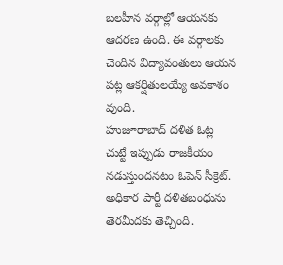బలహీన వర్గాల్లో ఆయనకు ఆదరణ ఉంది. ఈ వర్గాలకు చెందిన విద్యావంతులు ఆయన పట్ల ఆకర్షితులయ్యే అవకాశం వుంది.
హుజూరాబాద్ దళిత ఓట్ల చుట్టే ఇప్పుడు రాజకీయం నడుస్తుందనటం ఓపెన్ సీక్రెట్. అధికార పార్టీ దళితబంధును తెరమీదకు తెచ్చింది.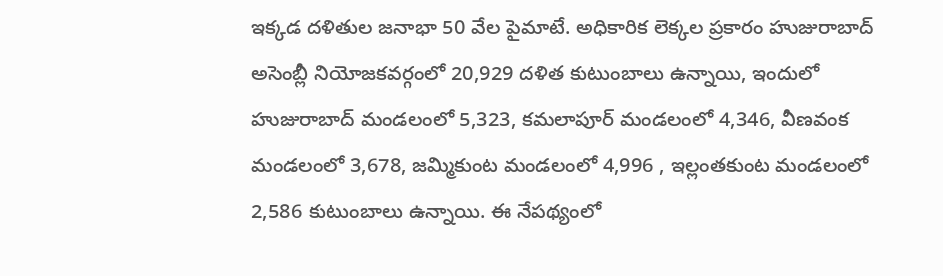ఇక్కడ దళితుల జనాభా 50 వేల పైమాటే. అధికారిక లెక్కల ప్రకారం హుజురాబాద్ అసెంబ్లీ నియోజకవర్గంలో 20,929 దళిత కుటుంబాలు ఉన్నాయి, ఇందులో హుజురాబాద్ మండలంలో 5,323, కమలాపూర్ మండలంలో 4,346, వీణవంక మండలంలో 3,678, జమ్మికుంట మండలంలో 4,996 , ఇల్లంతకుంట మండలంలో 2,586 కుటుంబాలు ఉన్నాయి. ఈ నేపథ్యంలో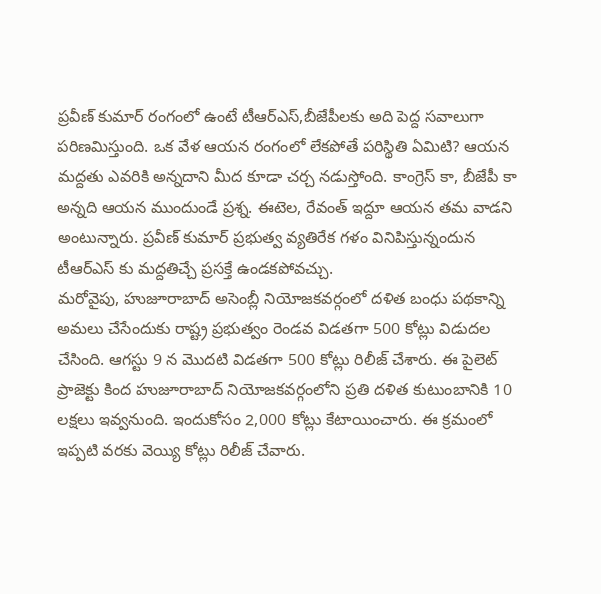ప్రవీణ్ కుమార్ రంగంలో ఉంటే టీఆర్ఎస్,బీజేపీలకు అది పెద్ద సవాలుగా పరిణమిస్తుంది. ఒక వేళ ఆయన రంగంలో లేకపోతే పరిస్థితి ఏమిటి? ఆయన మద్దతు ఎవరికి అన్నదాని మీద కూడా చర్చ నడుస్తోంది. కాంగ్రెస్ కా, బీజేపీ కా అన్నది ఆయన ముందుండే ప్రశ్న. ఈటెల, రేవంత్ ఇద్దూ ఆయన తమ వాడని అంటున్నారు. ప్రవీణ్ కుమార్ ప్రభుత్వ వ్యతిరేక గళం వినిపిస్తున్నందున టీఆర్ఎస్ కు మద్దతిచ్చే ప్రసక్తే ఉండకపోవచ్చు.
మరోవైపు, హుజూరాబాద్ అసెంబ్లీ నియోజకవర్గంలో దళిత బంధు పథకాన్ని అమలు చేసేందుకు రాష్ట్ర ప్రభుత్వం రెండవ విడతగా 500 కోట్లు విడుదల చేసింది. ఆగస్టు 9 న మొదటి విడతగా 500 కోట్లు రిలీజ్ చేశారు. ఈ పైలెట్ ప్రాజెక్టు కింద హుజూరాబాద్ నియోజకవర్గంలోని ప్రతి దళిత కుటుంబానికి 10 లక్షలు ఇవ్వనుంది. ఇందుకోసం 2,000 కోట్లు కేటాయించారు. ఈ క్రమంలో ఇప్పటి వరకు వెయ్యి కోట్లు రిలీజ్ చేవారు.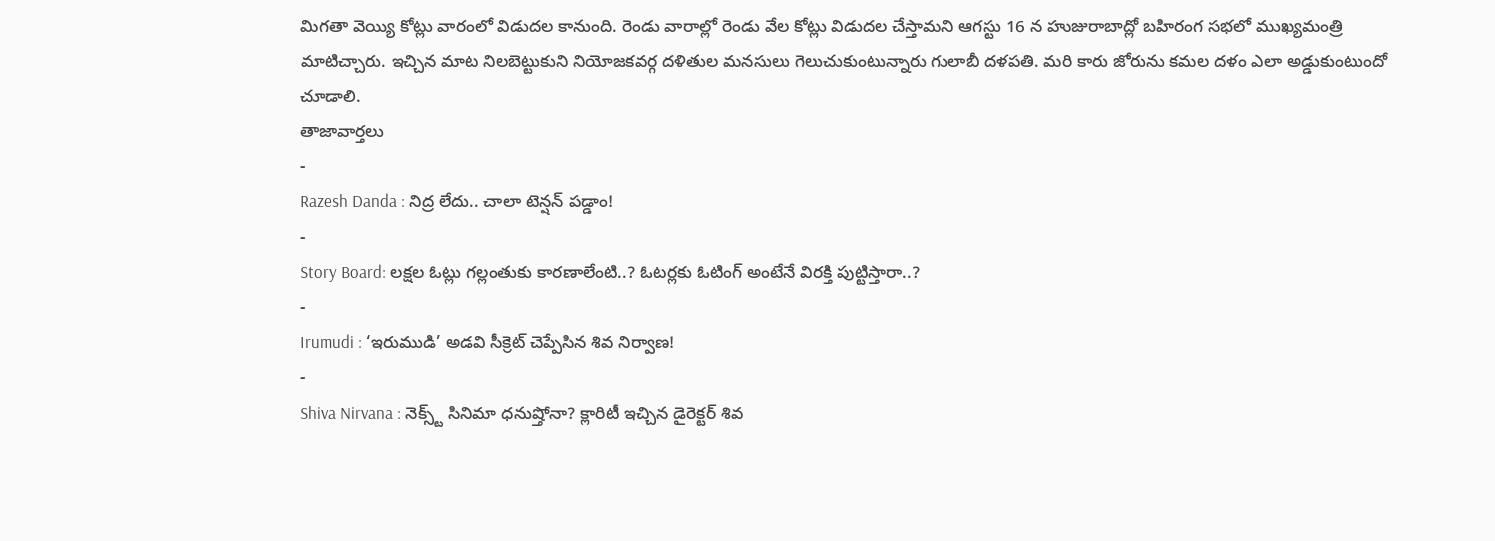మిగతా వెయ్యి కోట్లు వారంలో విడుదల కానుంది. రెండు వారాల్లో రెండు వేల కోట్లు విడుదల చేస్తామని ఆగస్టు 16 న హుజురాబాద్లో బహిరంగ సభలో ముఖ్యమంత్రి మాటిచ్చారు. ఇచ్చిన మాట నిలబెట్టుకుని నియోజకవర్గ దళితుల మనసులు గెలుచుకుంటున్నారు గులాబీ దళపతి. మరి కారు జోరును కమల దళం ఎలా అడ్డుకుంటుందో చూడాలి.
తాజావార్తలు
-
Razesh Danda : నిద్ర లేదు.. చాలా టెన్షన్ పడ్డాం!
-
Story Board: లక్షల ఓట్లు గల్లంతుకు కారణాలేంటి..? ఓటర్లకు ఓటింగ్ అంటేనే విరక్తి పుట్టిస్తారా..?
-
Irumudi : ‘ఇరుముడి’ అడవి సీక్రెట్ చెప్పేసిన శివ నిర్వాణ!
-
Shiva Nirvana : నెక్స్ట్ సినిమా ధనుష్తోనా? క్లారిటీ ఇచ్చిన డైరెక్టర్ శివ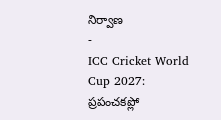నిర్వాణ
-
ICC Cricket World Cup 2027: ప్రపంచకప్లో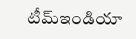టీమ్ఇండియా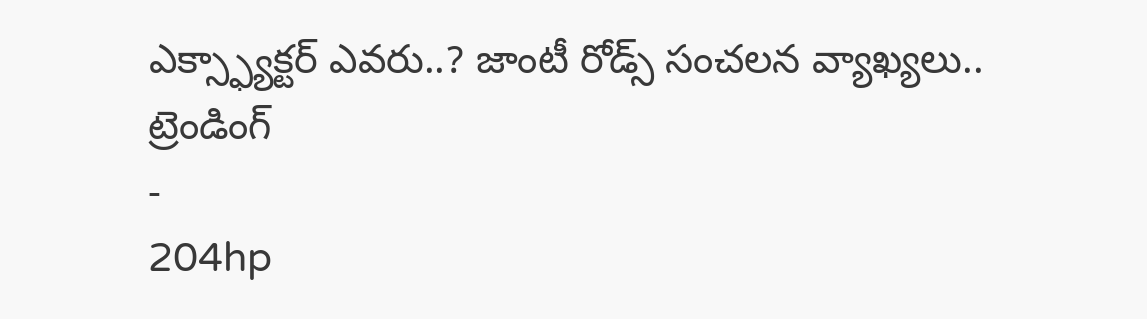ఎక్స్ఫ్యాక్టర్ ఎవరు..? జాంటీ రోడ్స్ సంచలన వ్యాఖ్యలు..
ట్రెండింగ్
-
204hp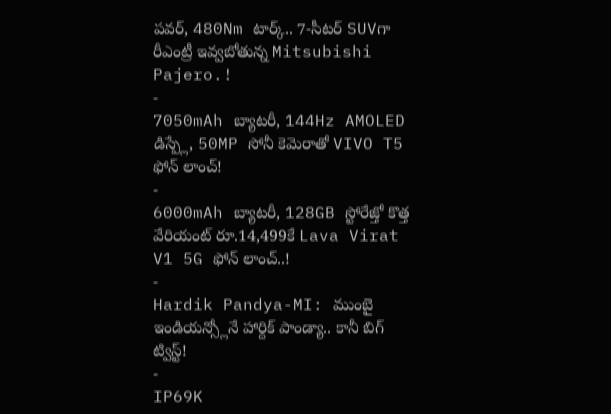పవర్, 480Nm టార్క్.. 7-సీటర్ SUVగా రీఎంట్రీ ఇవ్వబోతున్న Mitsubishi Pajero.!
-
7050mAh బ్యాటరీ, 144Hz AMOLED డిస్ప్లే, 50MP సోనీ కెమెరాతో VIVO T5 ఫోన్ లాంచ్!
-
6000mAh బ్యాటరీ, 128GB స్టోరేజ్తో కొత్త వేరియంట్ రూ.14,499కే Lava Virat V1 5G ఫోన్ లాంచ్..!
-
Hardik Pandya-MI: ముంబై ఇండియన్స్లోనే హార్దిక్ పాండ్యా.. కానీ బిగ్ ట్విస్ట్!
-
IP69K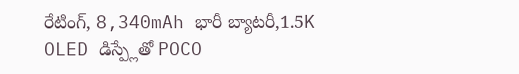రేటింగ్, 8,340mAh భారీ బ్యాటరీ,1.5K OLED డిస్ప్లేతో POCO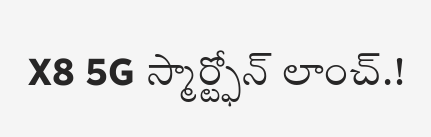X8 5G స్మార్ట్ఫోన్ లాంచ్.!